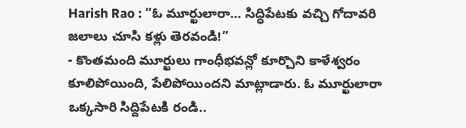Harish Rao : “ఓ మూర్ఖులారా… సిద్ధిపేటకు వచ్చి గోదావరి జలాలు చూసి కళ్లు తెరవండి!”
- కొంతమంది మూర్ఖులు గాంధీభవన్లో కూర్చొని కాళేశ్వరం కూలిపోయింది, పేలిపోయిందని మాట్లాడారు. ఓ మూర్ఖులారా ఒక్కసారి సిద్దిపేటకి రండి..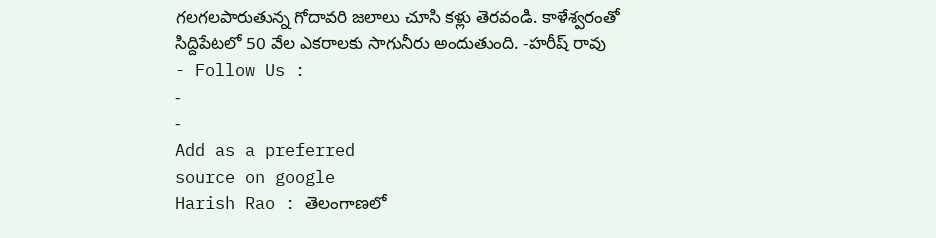గలగలపారుతున్న గోదావరి జలాలు చూసి కళ్లు తెరవండి. కాళేశ్వరంతో సిద్దిపేటలో 50 వేల ఎకరాలకు సాగునీరు అందుతుంది. -హరీష్ రావు
- Follow Us :
-
-
Add as a preferred
source on google
Harish Rao : తెలంగాణలో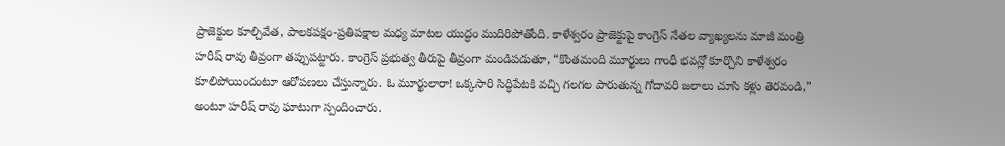ప్రాజెక్టుల కూల్చివేత, పాలకపక్షం-ప్రతిపక్షాల మధ్య మాటల యుద్ధం ముదిరిపోతోంది. కాళేశ్వరం ప్రాజెక్టుపై కాంగ్రెస్ నేతల వ్యాఖ్యలను మాజీ మంత్రి హరీష్ రావు తీవ్రంగా తప్పుపట్టారు. కాంగ్రెస్ ప్రభుత్వ తీరుపై తీవ్రంగా మండిపడుతూ, “కొంతమంది మూర్ఖులు గాంధీ భవన్లో కూర్చొని కాళేశ్వరం కూలిపోయిందంటూ ఆరోపణలు చేస్తున్నారు. ఓ మూర్ఖులారా! ఒక్కసారి సిద్ధిపేటకి వచ్చి గలగల పారుతున్న గోదావరి జలాలు చూసి కళ్లు తెరవండి,” అంటూ హరీష్ రావు ఘాటుగా స్పందించారు.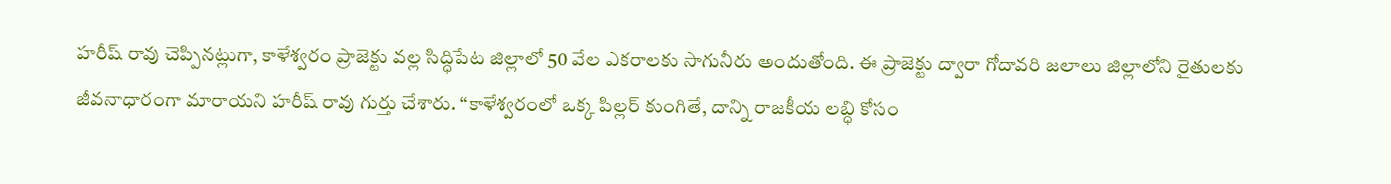హరీష్ రావు చెప్పినట్లుగా, కాళేశ్వరం ప్రాజెక్టు వల్ల సిద్ధిపేట జిల్లాలో 50 వేల ఎకరాలకు సాగునీరు అందుతోంది. ఈ ప్రాజెక్టు ద్వారా గోదావరి జలాలు జిల్లాలోని రైతులకు జీవనాధారంగా మారాయని హరీష్ రావు గుర్తు చేశారు. “కాళేశ్వరంలో ఒక్క పిల్లర్ కుంగితే, దాన్ని రాజకీయ లబ్ధి కోసం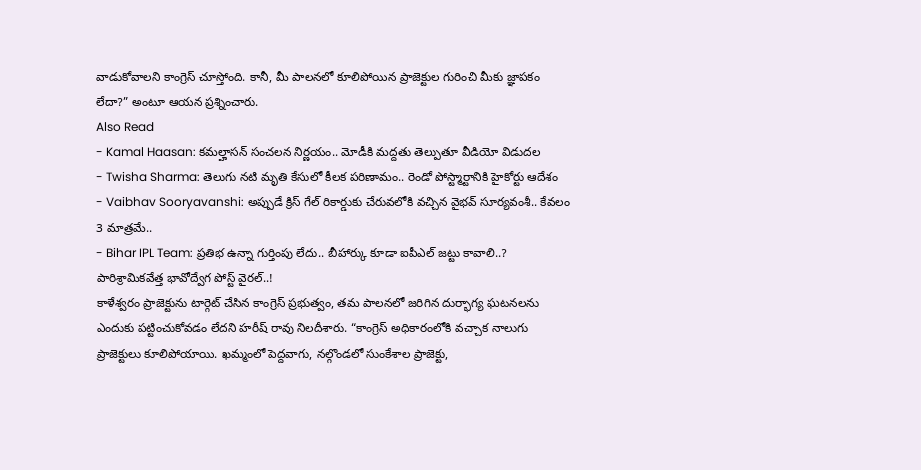వాడుకోవాలని కాంగ్రెస్ చూస్తోంది. కానీ, మీ పాలనలో కూలిపోయిన ప్రాజెక్టుల గురించి మీకు జ్ఞాపకం లేదా?” అంటూ ఆయన ప్రశ్నించారు.
Also Read
- Kamal Haasan: కమల్హాసన్ సంచలన నిర్ణయం.. మోడీకి మద్దతు తెల్పుతూ వీడియో విడుదల
- Twisha Sharma: తెలుగు నటి మృతి కేసులో కీలక పరిణామం.. రెండో పోస్ట్మార్టానికి హైకోర్టు ఆదేశం
- Vaibhav Sooryavanshi: అప్పుడే క్రిస్ గేల్ రికార్డుకు చేరువలోకి వచ్చిన వైభవ్ సూర్యవంశీ.. కేవలం 3 మాత్రమే..
- Bihar IPL Team: ప్రతిభ ఉన్నా గుర్తింపు లేదు.. బీహార్కు కూడా ఐపీఎల్ జట్టు కావాలి..? పారిశ్రామికవేత్త భావోద్వేగ పోస్ట్ వైరల్..!
కాళేశ్వరం ప్రాజెక్టును టార్గెట్ చేసిన కాంగ్రెస్ ప్రభుత్వం, తమ పాలనలో జరిగిన దుర్భాగ్య ఘటనలను ఎందుకు పట్టించుకోవడం లేదని హరీష్ రావు నిలదీశారు. “కాంగ్రెస్ అధికారంలోకి వచ్చాక నాలుగు ప్రాజెక్టులు కూలిపోయాయి. ఖమ్మంలో పెద్దవాగు, నల్గొండలో సుంకేశాల ప్రాజెక్టు,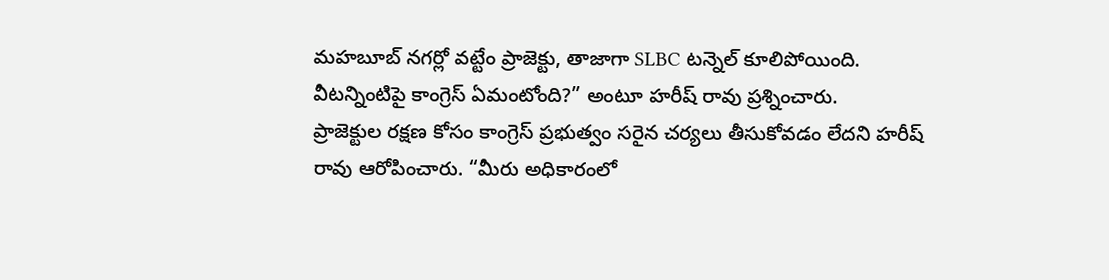మహబూబ్ నగర్లో వట్టేం ప్రాజెక్టు, తాజాగా SLBC టన్నెల్ కూలిపోయింది. వీటన్నింటిపై కాంగ్రెస్ ఏమంటోంది?” అంటూ హరీష్ రావు ప్రశ్నించారు.
ప్రాజెక్టుల రక్షణ కోసం కాంగ్రెస్ ప్రభుత్వం సరైన చర్యలు తీసుకోవడం లేదని హరీష్ రావు ఆరోపించారు. “మీరు అధికారంలో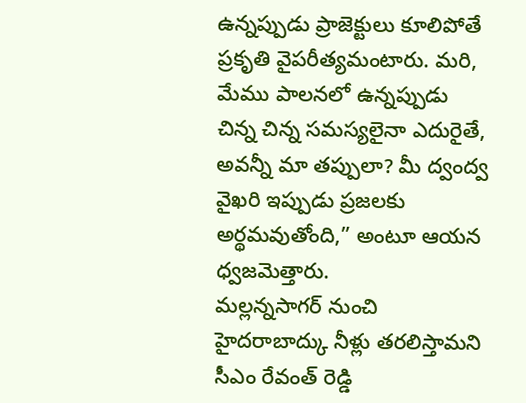ఉన్నప్పుడు ప్రాజెక్టులు కూలిపోతే ప్రకృతి వైపరీత్యమంటారు. మరి, మేము పాలనలో ఉన్నప్పుడు చిన్న చిన్న సమస్యలైనా ఎదురైతే, అవన్నీ మా తప్పులా? మీ ద్వంద్వ వైఖరి ఇప్పుడు ప్రజలకు అర్థమవుతోంది,” అంటూ ఆయన ధ్వజమెత్తారు.
మల్లన్నసాగర్ నుంచి హైదరాబాద్కు నీళ్లు తరలిస్తామని సీఎం రేవంత్ రెడ్డి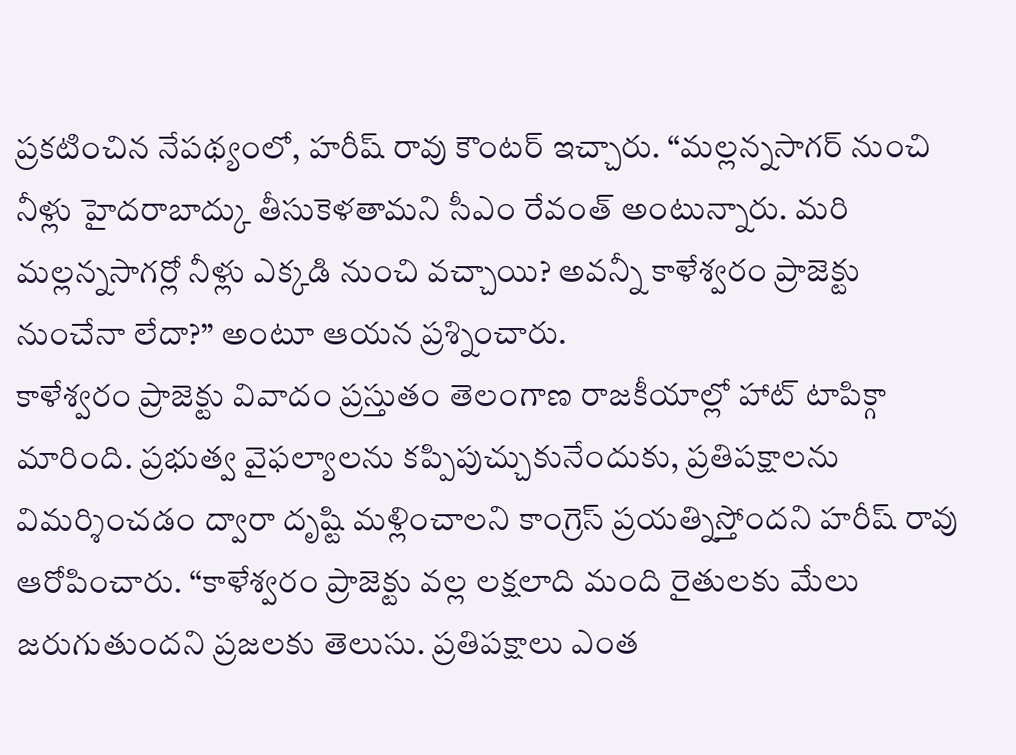ప్రకటించిన నేపథ్యంలో, హరీష్ రావు కౌంటర్ ఇచ్చారు. “మల్లన్నసాగర్ నుంచి నీళ్లు హైదరాబాద్కు తీసుకెళతామని సీఎం రేవంత్ అంటున్నారు. మరి మల్లన్నసాగర్లో నీళ్లు ఎక్కడి నుంచి వచ్చాయి? అవన్నీ కాళేశ్వరం ప్రాజెక్టు నుంచేనా లేదా?” అంటూ ఆయన ప్రశ్నించారు.
కాళేశ్వరం ప్రాజెక్టు వివాదం ప్రస్తుతం తెలంగాణ రాజకీయాల్లో హాట్ టాపిక్గా మారింది. ప్రభుత్వ వైఫల్యాలను కప్పిపుచ్చుకునేందుకు, ప్రతిపక్షాలను విమర్శించడం ద్వారా దృష్టి మళ్లించాలని కాంగ్రెస్ ప్రయత్నిస్తోందని హరీష్ రావు ఆరోపించారు. “కాళేశ్వరం ప్రాజెక్టు వల్ల లక్షలాది మంది రైతులకు మేలు జరుగుతుందని ప్రజలకు తెలుసు. ప్రతిపక్షాలు ఎంత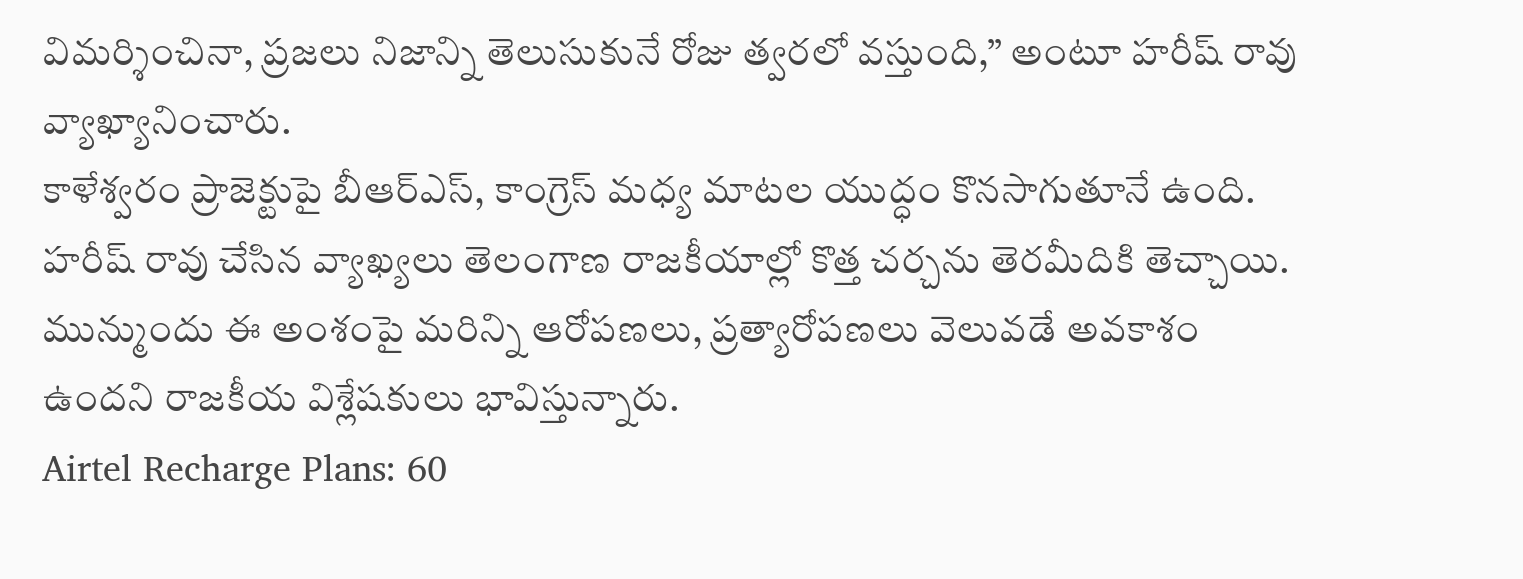విమర్శించినా, ప్రజలు నిజాన్ని తెలుసుకునే రోజు త్వరలో వస్తుంది,” అంటూ హరీష్ రావు వ్యాఖ్యానించారు.
కాళేశ్వరం ప్రాజెక్టుపై బీఆర్ఎస్, కాంగ్రెస్ మధ్య మాటల యుద్ధం కొనసాగుతూనే ఉంది. హరీష్ రావు చేసిన వ్యాఖ్యలు తెలంగాణ రాజకీయాల్లో కొత్త చర్చను తెరమీదికి తెచ్చాయి. మున్ముందు ఈ అంశంపై మరిన్ని ఆరోపణలు, ప్రత్యారోపణలు వెలువడే అవకాశం ఉందని రాజకీయ విశ్లేషకులు భావిస్తున్నారు.
Airtel Recharge Plans: 60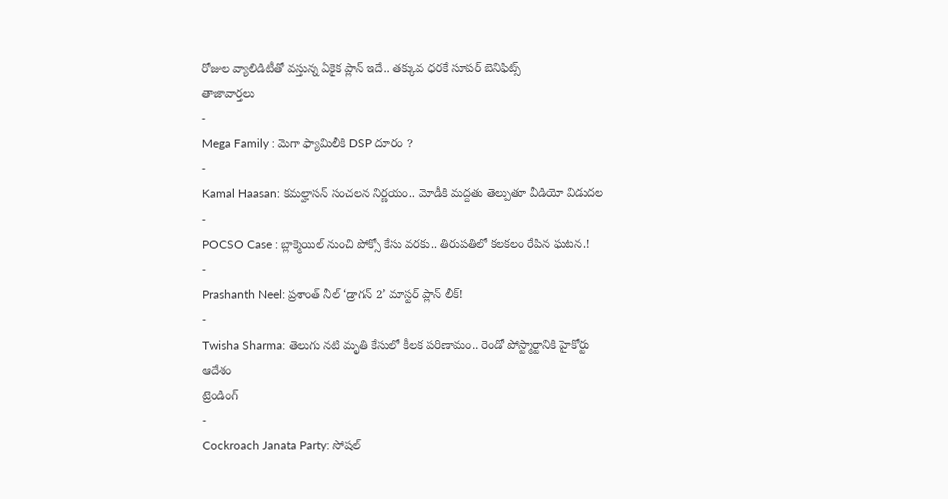రోజుల వ్యాలిడిటీతో వస్తున్న ఏకైక ప్లాన్ ఇదే.. తక్కువ ధరకే సూపర్ బెనిఫిట్స్
తాజావార్తలు
-
Mega Family : మెగా ఫ్యామిలీకి DSP దూరం ?
-
Kamal Haasan: కమల్హాసన్ సంచలన నిర్ణయం.. మోడీకి మద్దతు తెల్పుతూ వీడియో విడుదల
-
POCSO Case : బ్లాక్మెయిల్ నుంచి పోక్సో కేసు వరకు.. తిరుపతిలో కలకలం రేపిన ఘటన.!
-
Prashanth Neel: ప్రశాంత్ నీల్ ‘డ్రాగన్ 2’ మాస్టర్ ప్లాన్ లీక్!
-
Twisha Sharma: తెలుగు నటి మృతి కేసులో కీలక పరిణామం.. రెండో పోస్ట్మార్టానికి హైకోర్టు ఆదేశం
ట్రెండింగ్
-
Cockroach Janata Party: సోషల్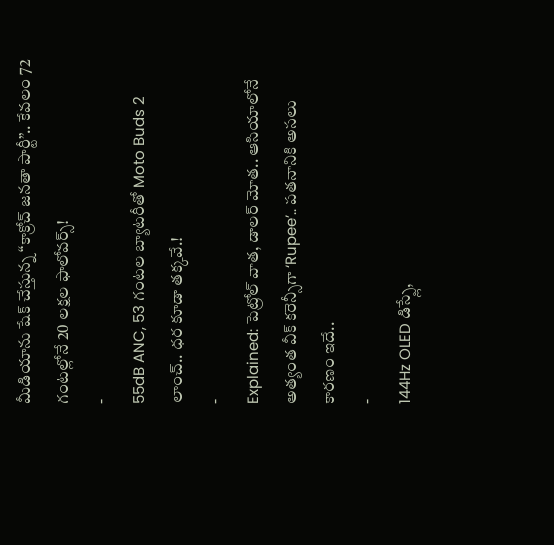మీడియాను షేక్ చేస్తున్న “కాక్రోచ్ జనతా పార్టీ”.. కేవలం 72 గంటల్లోనే 20 లక్షల ఫాలోవర్స్!
-
55dB ANC, 53 గంటల బ్యాటరీతో Moto Buds 2 లాంచ్.. ధర కూడా తక్కవే.!
-
Explained: పెట్రోల్ వాత, డాలర్ మోత.. ఆసియాలోనే అత్యంత వీక్ కరెన్సీగా ‘Rupee’.. పతనానికి అసలు కారణం ఇదే..
-
144Hz OLED డిస్ప్లే,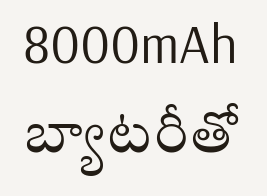8000mAh బ్యాటరీతో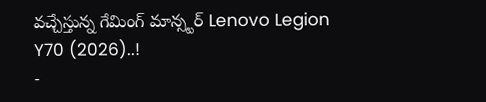వచ్చేస్తున్న గేమింగ్ మాన్స్టర్ Lenovo Legion Y70 (2026)..!
-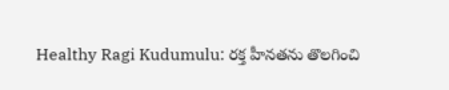Healthy Ragi Kudumulu: రక్త హీనతను తొలగించి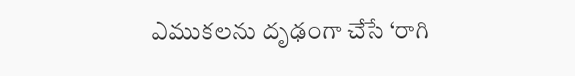ఎముకలను దృఢంగా చేసే ‘రాగి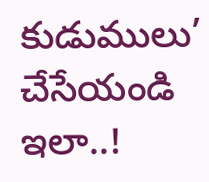కుడుములు’ చేసేయండి ఇలా..!